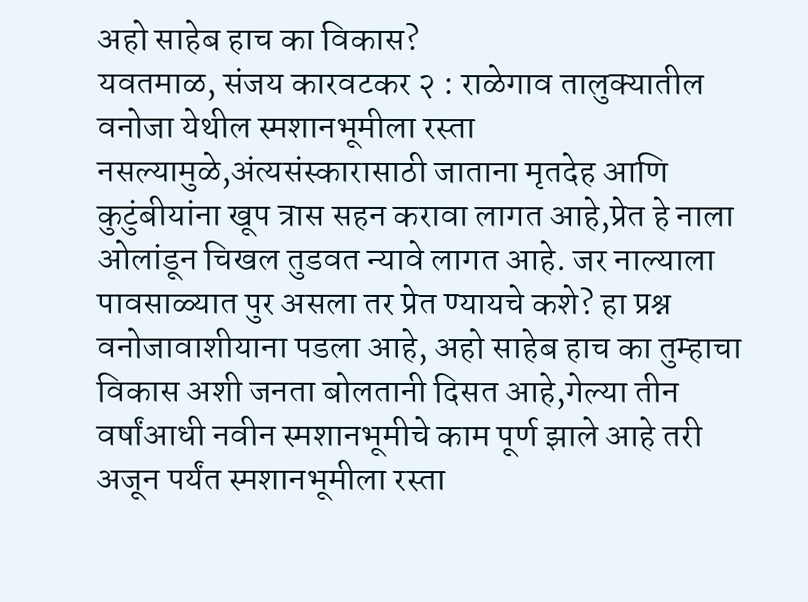अहो साहेब हाच का विकास?
यवतमाळ, संजय कारवटकर २ : राळेगाव तालुक्यातील वनोजा येथील स्मशानभूमीला रस्ता नसल्यामुळे,अंत्यसंस्कारासाठी जाताना मृतदेह आणि कुटुंबीयांना खूप त्रास सहन करावा लागत आहे,प्रेत हे नाला ओलांडून चिखल तुडवत न्यावे लागत आहे. जर नाल्याला पावसाळ्यात पुर असला तर प्रेत ण्यायचे कशे? हा प्रश्न वनोजावाशीयाना पडला आहे, अहो साहेब हाच का तुम्हाचा विकास अशी जनता बोलतानी दिसत आहे,गेल्या तीन वर्षांआधी नवीन स्मशानभूमीचे काम पूर्ण झाले आहे तरी अजून पर्यंत स्मशानभूमीला रस्ता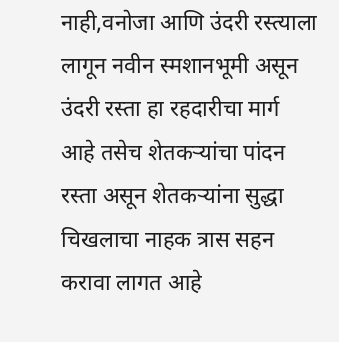नाही,वनोजा आणि उंदरी रस्त्याला लागून नवीन स्मशानभूमी असून उंदरी रस्ता हा रहदारीचा मार्ग आहे तसेच शेतकऱ्यांचा पांदन रस्ता असून शेतकऱ्यांना सुद्धा चिखलाचा नाहक त्रास सहन करावा लागत आहे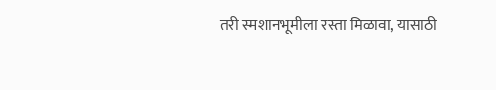तरी स्मशानभूमीला रस्ता मिळावा, यासाठी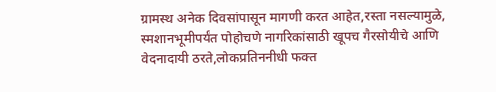ग्रामस्थ अनेक दिवसांपासून मागणी करत आहेत,रस्ता नसल्यामुळे, स्मशानभूमीपर्यंत पोहोचणे नागरिकांसाठी खूपच गैरसोयीचे आणि वेदनादायी ठरते,लोकप्रतिननीधी फक्त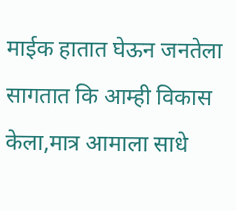माईक हातात घेऊन जनतेला सागतात कि आम्ही विकास केला,मात्र आमाला साधे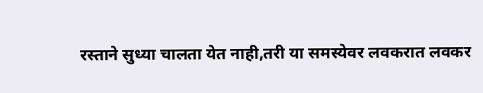रस्ताने सुध्या चालता येत नाही,तरी या समस्येवर लवकरात लवकर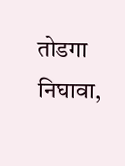तोडगा निघावा,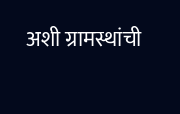अशी ग्रामस्थांची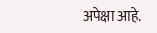अपेक्षा आहे.